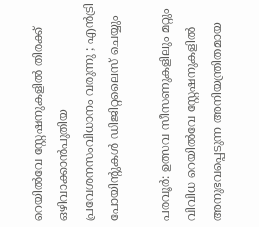റെയിൽവേ സ്റ്റേഷനുകളിൽ തിരക്ക് ഒഴിവാക്കാൻപുതിയ പ്രവേശനസംവിധാനം വരുന്നു ; എൻട്രി പോയിന്‍റുകൾ ഡിജിറ്റലൈസ് ചെയ്യും

പരവൂർ: ഉത്സവ സീസണുകളിലും മറ്റും വിവിധ റെയിൽവേ സ്റ്റേഷനുകളിൽ അനുഭവപ്പെടുന്ന അനിയന്ത്രിതമായ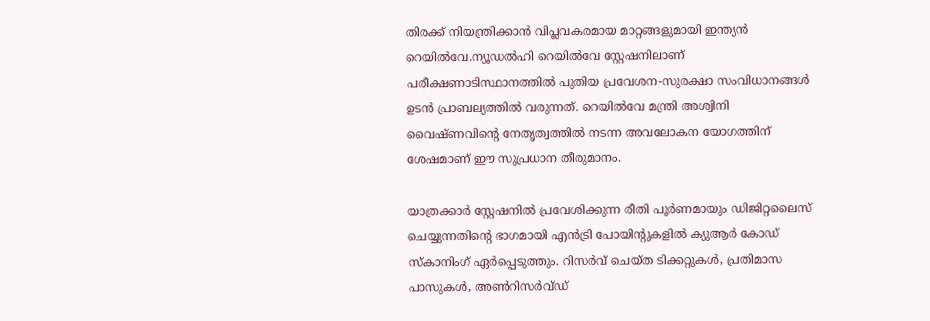തിരക്ക് നിയന്ത്രിക്കാൻ വിപ്ലവകരമായ മാറ്റങ്ങളുമായി ഇന്ത്യൻ റെയിൽവേ.ന്യൂഡൽഹി റെയിൽവേ സ്റ്റേഷനിലാണ് പരീക്ഷണാടിസ്ഥാനത്തിൽ പുതിയ പ്രവേശന-സുരക്ഷാ സംവിധാനങ്ങൾ ഉടൻ പ്രാബല്യത്തിൽ വരുന്നത്. റെയിൽവേ മന്ത്രി അശ്വിനി വൈഷ്ണവിന്‍റെ നേതൃത്വത്തിൽ നടന്ന അവലോകന യോഗത്തിന് ശേഷമാണ് ഈ സുപ്രധാന തീരുമാനം.

യാത്രക്കാർ സ്റ്റേഷനിൽ പ്രവേശിക്കുന്ന രീതി പൂർണമായും ഡിജിറ്റലൈസ് ചെയ്യുന്നതിന്‍റെ ഭാഗമായി എൻട്രി പോയിന്‍റുകളിൽ ക്യുആർ കോഡ് സ്കാനിംഗ് ഏർപ്പെടുത്തും. റിസർവ് ചെയ്ത ടിക്കറ്റുകൾ, പ്രതിമാസ പാസുകൾ, അൺറിസർവ്ഡ്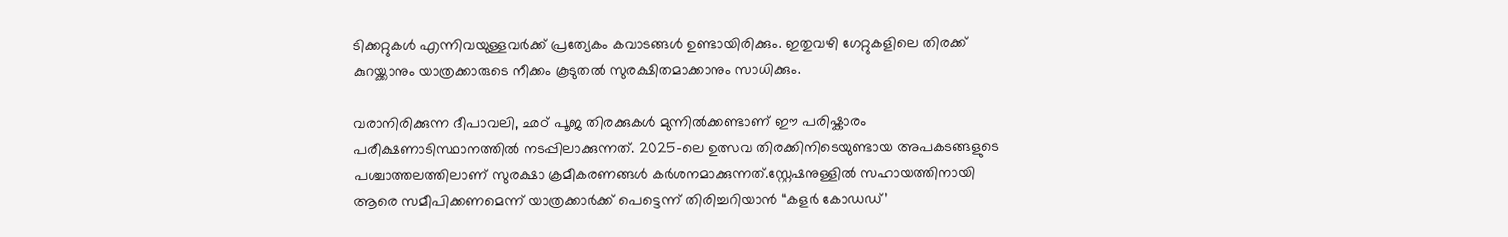ടിക്കറ്റുകൾ എന്നിവയുള്ളവർക്ക് പ്രത്യേകം കവാടങ്ങൾ ഉണ്ടായിരിക്കും. ഇതുവഴി ഗേറ്റുകളിലെ തിരക്ക് കുറയ്ക്കാനും യാത്രക്കാരുടെ നീക്കം കൂടുതൽ സുരക്ഷിതമാക്കാനും സാധിക്കും.

വരാനിരിക്കുന്ന ദീപാവലി, ഛഠ് പൂജ തിരക്കുകൾ മുന്നിൽക്കണ്ടാണ് ഈ പരിഷ്കാരം പരീക്ഷണാടിസ്ഥാനത്തിൽ നടപ്പിലാക്കുന്നത്. 2025-ലെ ഉത്സവ തിരക്കിനിടെയുണ്ടായ അപകടങ്ങളുടെ പശ്ചാത്തലത്തിലാണ് സുരക്ഷാ ക്രമീകരണങ്ങൾ കർശനമാക്കുന്നത്.സ്റ്റേഷനുള്ളിൽ സഹായത്തിനായി ആരെ സമീപിക്കണമെന്ന് യാത്രക്കാർക്ക് പെട്ടെന്ന് തിരിച്ചറിയാൻ “കളർ കോഡഡ്’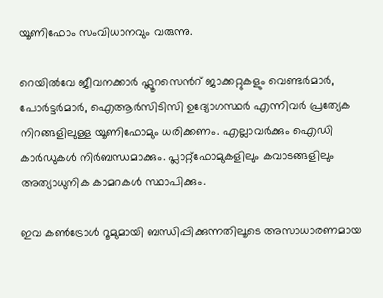യൂണിഫോം സംവിധാനവും വരുന്നു.

റെയിൽവേ ജീവനക്കാർ ഫ്ലൂറസെന്‍റ് ജാക്കറ്റുകളും വെണ്ടർമാർ, പോർട്ടർമാർ, ഐആർസിടിസി ഉദ്യോഗസ്ഥർ എന്നിവർ പ്രത്യേക നിറങ്ങളിലുള്ള യൂണിഫോമും ധരിക്കണം. എല്ലാവർക്കും ഐഡി കാർഡുകൾ നിർബന്ധമാക്കും. പ്ലാറ്റ്‌ഫോമുകളിലും കവാടങ്ങളിലും അത്യാധുനിക കാമറകൾ സ്ഥാപിക്കും.

ഇവ കൺട്രോൾ റൂമുമായി ബന്ധിപ്പിക്കുന്നതിലൂടെ അസാധാരണമായ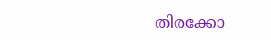തിരക്കോ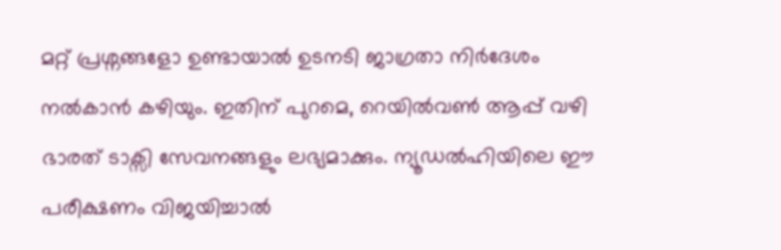മറ്റ് പ്രശ്നങ്ങളോ ഉണ്ടായാൽ ഉടനടി ജാഗ്രതാ നിർദേശം നൽകാൻ കഴിയും. ഇതിന് പുറമെ, റെയിൽവൺ ആപ്പ് വഴി ഭാരത് ടാക്സി സേവനങ്ങളും ലഭ്യമാക്കും. ന്യൂഡൽഹിയിലെ ഈ പരീക്ഷണം വിജയിച്ചാൽ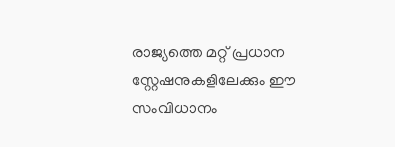രാജ്യത്തെ മറ്റ് പ്രധാന സ്റ്റേഷനുകളിലേക്കും ഈ സംവിധാനം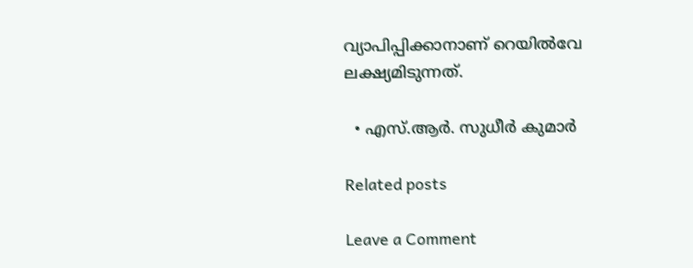വ്യാപിപ്പിക്കാനാണ് റെയിൽവേ ലക്ഷ്യമിടുന്നത്.

  • എസ്.ആർ. സുധീർ കുമാർ

Related posts

Leave a Comment